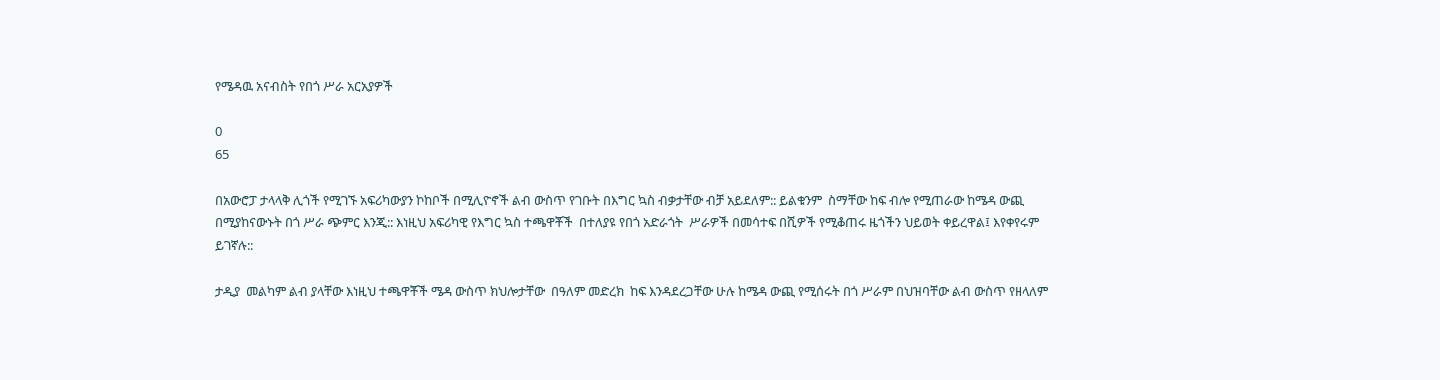የሜዳዉ አናብስት የበጎ ሥራ አርአያዎች

0
65

በአውሮፓ ታላላቅ ሊጎች የሚገኙ አፍሪካውያን ኮከቦች በሚሊዮኖች ልብ ውስጥ የገቡት በእግር ኳስ ብቃታቸው ብቻ አይደለም:: ይልቁንም  ስማቸው ከፍ ብሎ የሚጠራው ከሜዳ ውጪ በሚያከናውኑት በጎ ሥራ ጭምር እንጂ:: እነዚህ አፍሪካዊ የእግር ኳስ ተጫዋቾች  በተለያዩ የበጎ አድራጎት  ሥራዎች በመሳተፍ በሺዎች የሚቆጠሩ ዜጎችን ህይወት ቀይረዋል፤ እየቀየሩም ይገኛሉ::

ታዲያ  መልካም ልብ ያላቸው እነዚህ ተጫዋቾች ሜዳ ውስጥ ክህሎታቸው  በዓለም መድረክ  ከፍ እንዳደረጋቸው ሁሉ ከሜዳ ውጪ የሚሰሩት በጎ ሥራም በህዝባቸው ልብ ውስጥ የዘላለም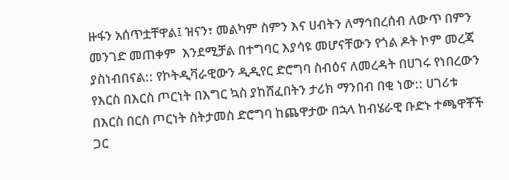ዙፋን አሰጥቷቸዋል፤ ዝናን፣ መልካም ስምን እና ሀብትን ለማኅበረሰብ ለውጥ በምን መንገድ መጠቀም  እንደሚቻል በተግባር እያሳዩ መሆናቸውን የጎል ዶት ኮም መረጃ ያስነብበናል:: የኮትዲቫራዊውን ዲዲየር ድሮግባ ስብዕና ለመረዳት በሀገሩ የነበረውን የእርስ በእርስ ጦርነት በእግር ኳስ ያከሸፈበትን ታሪክ ማንበብ በቂ ነው:: ሀገሪቱ በእርስ በርስ ጦርነት ስትታመስ ድሮግባ ከጨዋታው በኋላ ከብሄራዊ ቡድኑ ተጫዋቾች ጋር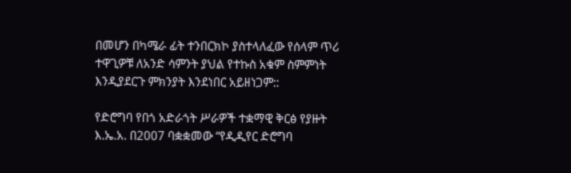በመሆን በካሜራ ፊት ተንበርክኮ ያስተላለፈው የሰላም ጥሪ ተዋጊዎቹ ለአንድ ሳምንት ያህል የተኩስ አቁም ስምምነት እንዲያደርጉ ምክንያት እንደነበር አይዘነጋም::

የድሮግባ የበጎ አድራጎት ሥራዎች ተቋማዊ ቅርፅ የያዙት እ.ኤ.አ. በ2007 ባቋቋመው “የዲዲየር ድሮግባ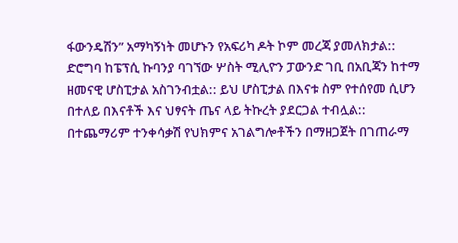ፋውንዴሽን” አማካኝነት መሆኑን የአፍሪካ ዶት ኮም መረጃ ያመለክታል:: ድሮግባ ከፔፕሲ ኩባንያ ባገኘው ሦስት ሚሊዮን ፓውንድ ገቢ በአቢጃን ከተማ ዘመናዊ ሆስፒታል አስገንብቷል:: ይህ ሆስፒታል በእናቱ ስም የተሰየመ ሲሆን በተለይ በእናቶች እና ህፃናት ጤና ላይ ትኩረት ያደርጋል ተብሏል:: በተጨማሪም ተንቀሳቃሽ የህክምና አገልግሎቶችን በማዘጋጀት በገጠራማ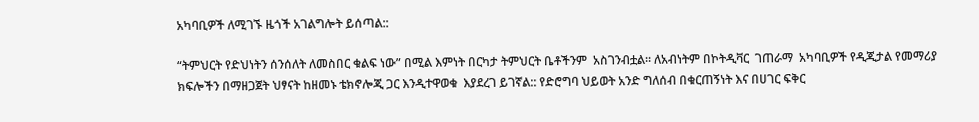አካባቢዎች ለሚገኙ ዜጎች አገልግሎት ይሰጣል::

“ትምህርት የድህነትን ሰንሰለት ለመስበር ቁልፍ ነው” በሚል እምነት በርካታ ትምህርት ቤቶችንም  አስገንብቷል። ለአብነትም በኮትዲቫር  ገጠራማ  አካባቢዎች የዲጂታል የመማሪያ ክፍሎችን በማዘጋጀት ህፃናት ከዘመኑ ቴክኖሎጂ ጋር እንዲተዋወቁ  እያደረገ ይገኛል:: የድሮግባ ህይወት አንድ ግለሰብ በቁርጠኝነት እና በሀገር ፍቅር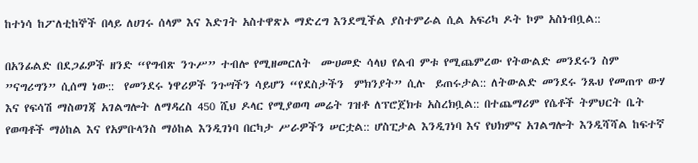ከተነሳ ከፖለቲከኞች በላይ ለሀገሩ ሰላም እና እድገት አስተዋጽኦ ማድረግ እንደሚችል ያስተምራል ሲል አፍሪካ ዶት ኮም አስነብቧል::

በአንፊልድ በደጋፊዎች ዘንድ “የግብጽ ንጉሥ” ተብሎ የሚዘመርለት  ሙሀመድ ሳላህ የልብ ምቱ የሚጨምረው የትውልድ መንደሩን ስም ”ናግሪግን” ሲሰማ ነው::  የመንደሩ ነዋሪዎች ንጉሣችን ሳይሆን “የደስታችን  ምክንያት” ሲሉ  ይጠሩታል:: ለትውልድ መንደሩ ንጹህ የመጠጥ ውሃ እና የፍሳሽ ማስወገጃ አገልግሎት ለማዳረስ 450 ሺህ ዶላር የሚያወጣ መሬት ገዝቶ ለፕሮጀክቱ አስረክቧል:: በተጨማሪም የሴቶች ትምህርት ቤት የወጣቶች ማዕከል እና የአምቡላንስ ማዕከል እንዲገነባ በርካታ ሥራዎችን ሠርቷል:: ሆስፒታል እንዲገነባ እና የህክምና አገልግሎት እንዲሻሻል ከፍተኛ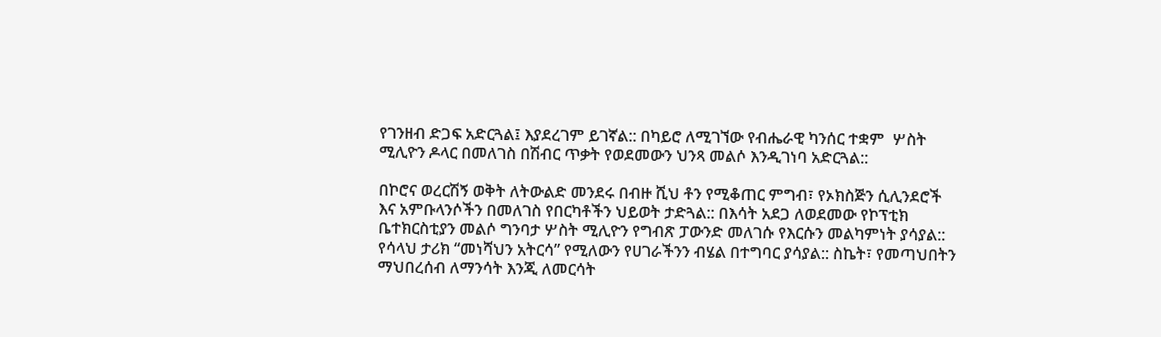የገንዘብ ድጋፍ አድርጓል፤ እያደረገም ይገኛል:: በካይሮ ለሚገኘው የብሔራዊ ካንሰር ተቋም  ሦስት ሚሊዮን ዶላር በመለገስ በሽብር ጥቃት የወደመውን ህንጻ መልሶ እንዲገነባ አድርጓል::

በኮሮና ወረርሽኝ ወቅት ለትውልድ መንደሩ በብዙ ሺህ ቶን የሚቆጠር ምግብ፣ የኦክስጅን ሲሊንደሮች እና አምቡላንሶችን በመለገስ የበርካቶችን ህይወት ታድጓል:: በእሳት አደጋ ለወደመው የኮፕቲክ ቤተክርስቲያን መልሶ ግንባታ ሦስት ሚሊዮን የግብጽ ፓውንድ መለገሱ የእርሱን መልካምነት ያሳያል:: የሳላህ ታሪክ “መነሻህን አትርሳ” የሚለውን የሀገራችንን ብሄል በተግባር ያሳያል:: ስኬት፣ የመጣህበትን ማህበረሰብ ለማንሳት እንጂ ለመርሳት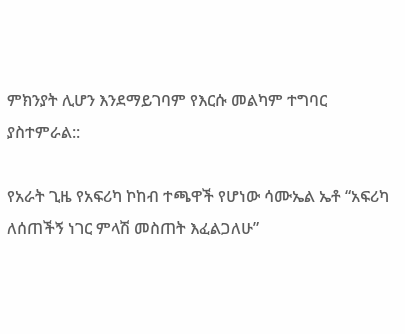ምክንያት ሊሆን እንደማይገባም የእርሱ መልካም ተግባር ያስተምራል::

የአራት ጊዜ የአፍሪካ ኮከብ ተጫዋች የሆነው ሳሙኤል ኤቶ “አፍሪካ ለሰጠችኝ ነገር ምላሽ መስጠት እፈልጋለሁ”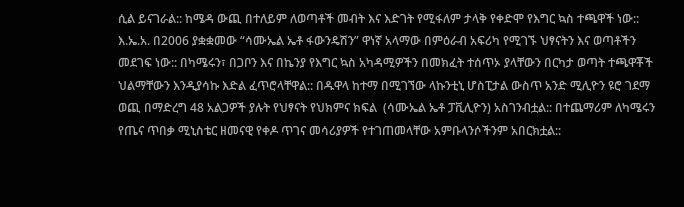ሲል ይናገራል:: ከሜዳ ውጪ በተለይም ለወጣቶች መብት እና እድገት የሚፋለም ታላቅ የቀድሞ የእግር ኳስ ተጫዋች ነው:: እ.ኤ.አ. በ2006 ያቋቋመው “ሳሙኤል ኤቶ ፋውንዴሽን” ዋነኛ አላማው በምዕራብ አፍሪካ የሚገኙ ህፃናትን እና ወጣቶችን መደገፍ ነው:: በካሜሩን፣ በጋቦን እና በኬንያ የእግር ኳስ አካዳሚዎችን በመክፈት ተሰጥኦ ያላቸውን በርካታ ወጣት ተጫዋቾች ህልማቸውን እንዲያሳኩ እድል ፈጥሮላቸዋል:: በዱዋላ ከተማ በሚገኘው ላኩንቲኒ ሆስፒታል ውስጥ አንድ ሚሊዮን ዩሮ ገደማ ወጪ በማድረግ 48 አልጋዎች ያሉት የህፃናት የህክምና ክፍል  (ሳሙኤል ኤቶ ፓቪሊዮን) አስገንብቷል:: በተጨማሪም ለካሜሩን የጤና ጥበቃ ሚኒስቴር ዘመናዊ የቀዶ ጥገና መሳሪያዎች የተገጠመላቸው አምቡላንሶችንም አበርክቷል::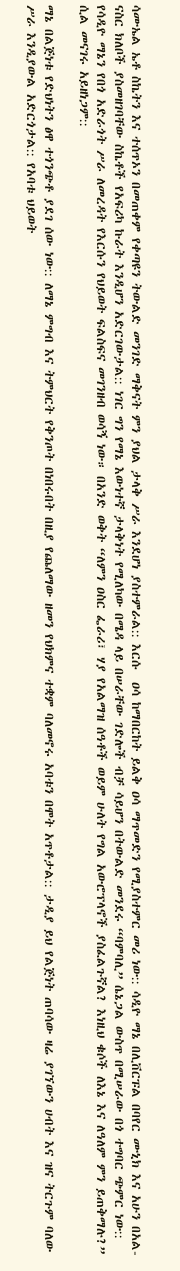ሳሙኤል ኤቶ ስኬትን እና ተሰጥኦን በመጠቀም የቀጣዩን ትውልድ መንገድ ማቅናት ምን ያህል ታላቅ ሥራ እንደሆነ ያስተምራል:: እርሱ  ዐሳ ከማበርከት ይልቅ ዐሳ ማጥመድን የሚያስተምር መሪ ነው:: ሳዲዮ ማኔ በሊቨርፑል በባየር ሙኒክ እና አሁን በአል-ናስር ክለቦች ያስመዘገባቸው ስኬቶች የአፍሪካ ኩራት እንዲሆን አድርገውታል:: ነገር ግን የማኔ እውነተኛ ታላቅነት የሚለካው በሜዳ ላይ በሠራቸው ገድሎች ብቻ ሳይሆን በትውልድ መንደሩ “ባምባሊ” ሴኔጋል ውስጥ በሚሠራው በጎ ተግባር ጭምር ነው:: የሳዲዮ ማኔን የበጎ አድራጎት ሥራ ለመረዳት የእርሱን የህይወት ፍልስፍና መገንዘብ ወሳኝ ነው። በአንድ ወቅት “ለምን ዐስር ፌራሪ፣ ሃያ የአልማዝ ሰዓቶች ወይም ሁለት የግል አውሮፕላኖች ያስፈልጉኛል? እነዚህ ቁሶች ለእኔ እና ለዓለም ምን ይጠቅማሉ?” ሲል መናገሩ አይዘነጋም::

ማኔ በልጅነቱ የድህነትን ፅዋ ተጎንጭቶ ያደገ ሰው ነው:: ለማኔ ምግብ እና ትምህርት የቅንጦት በነበሩበት በዚያ የጨለማው ዘመን የህክምና ተቋም ባለመኖሩ አባቱን በሞት አጥቶታል:: ታዲያ ይህ የልጅነት ጠባሳው ዛሬ ያገኘውን ሀብት እና ዝና ትርጉም ባለው ሥራ እንዲያውል አድርጎታል:: የአባቱ ህይወት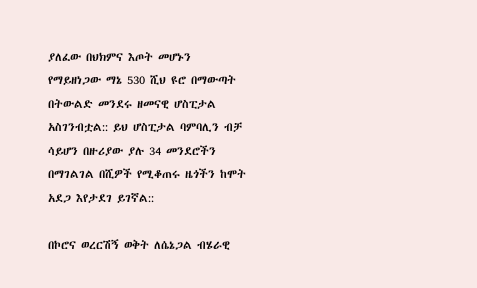ያለፈው በህክምና እጦት መሆኑን የማይዘነጋው ማኔ 530 ሺህ ዩሮ በማውጣት በትውልድ መንደሩ ዘመናዊ ሆስፒታል አስገንብቷል:: ይህ ሆስፒታል ባምባሊን ብቻ ሳይሆን በዙሪያው ያሉ 34 መንደሮችን በማገልገል በሺዎች የሚቆጠሩ ዜጎችን ከሞት አደጋ እየታደገ ይገኛል::

በኮሮና ወረርሽኝ ወቅት ለሴኔጋል ብሄራዊ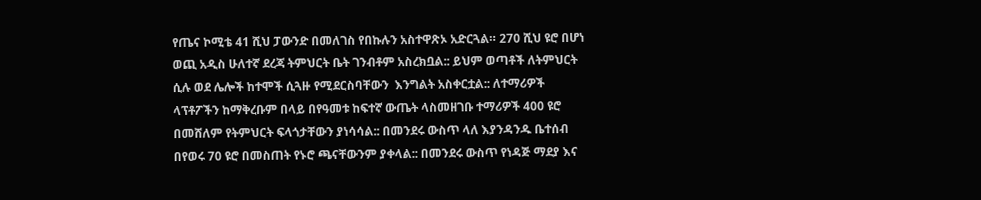የጤና ኮሚቴ 41 ሺህ ፓውንድ በመለገስ የበኩሉን አስተዋጽኦ አድርጓል። 270 ሺህ ዩሮ በሆነ ወጪ አዲስ ሁለተኛ ደረጃ ትምህርት ቤት ገንብቶም አስረክቧል:: ይህም ወጣቶች ለትምህርት ሲሉ ወደ ሌሎች ከተሞች ሲጓዙ የሚደርስባቸውን  እንግልት አስቀርቷል:: ለተማሪዎች ላፕቶፖችን ከማቅረቡም በላይ በየዓመቱ ከፍተኛ ውጤት ላስመዘገቡ ተማሪዎች 400 ዩሮ በመሸለም የትምህርት ፍላጎታቸውን ያነሳሳል:: በመንደሩ ውስጥ ላለ እያንዳንዱ ቤተሰብ በየወሩ 70 ዩሮ በመስጠት የኑሮ ጫናቸውንም ያቀላል:: በመንደሩ ውስጥ የነዳጅ ማደያ እና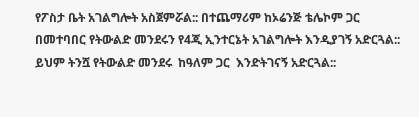የፖስታ ቤት አገልግሎት አስጀምሯል:: በተጨማሪም ከኦሬንጅ ቴሌኮም ጋር በመተባበር የትውልድ መንደሩን የ4ጂ ኢንተርኔት አገልግሎት እንዲያገኝ አድርጓል:: ይህም ትንሿ የትውልድ መንደሩ  ከዓለም ጋር  እንድትገናኝ አድርጓል::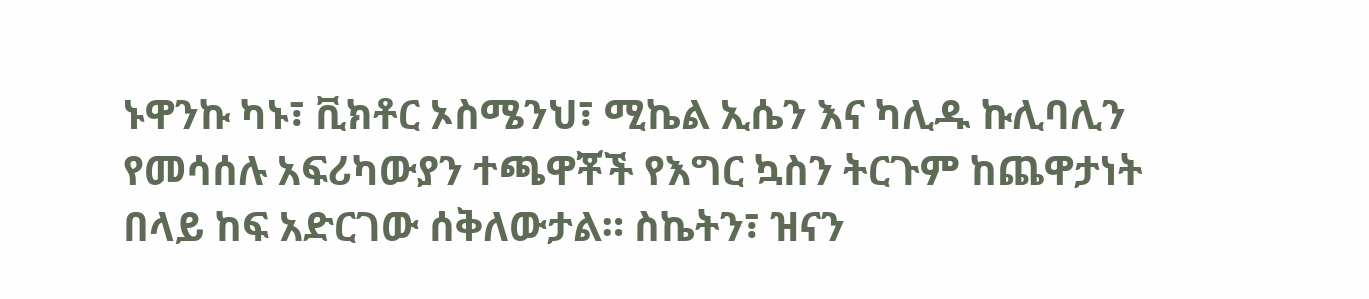ኑዋንኩ ካኑ፣ ቪክቶር ኦስሜንህ፣ ሚኬል ኢሴን እና ካሊዱ ኩሊባሊን የመሳሰሉ አፍሪካውያን ተጫዋቾች የእግር ኳስን ትርጉም ከጨዋታነት በላይ ከፍ አድርገው ሰቅለውታል። ስኬትን፣ ዝናን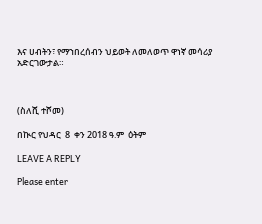እና ሀብትን፣ የማኀበረሰብን ህይወት ለመለወጥ ዋነኛ መሳሪያ  አድርገውታል።



(ስለሺ ተሾመ)

በኲር የህዳር  8  ቀን 2018 ዓ.ም  ዕትም

LEAVE A REPLY

Please enter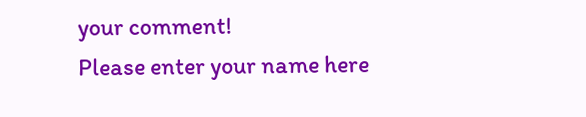your comment!
Please enter your name here